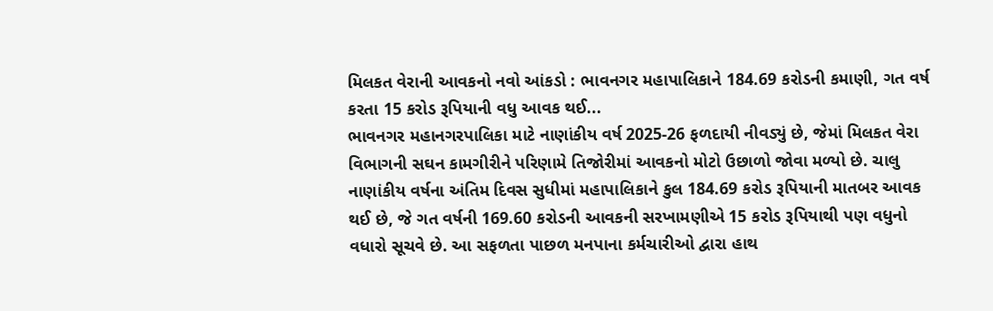મિલકત વેરાની આવકનો નવો આંકડો : ભાવનગર મહાપાલિકાને 184.69 કરોડની કમાણી, ગત વર્ષ કરતા 15 કરોડ રૂપિયાની વધુ આવક થઈ...
ભાવનગર મહાનગરપાલિકા માટે નાણાંકીય વર્ષ 2025-26 ફળદાયી નીવડ્યું છે, જેમાં મિલકત વેરા વિભાગની સઘન કામગીરીને પરિણામે તિજોરીમાં આવકનો મોટો ઉછાળો જોવા મળ્યો છે. ચાલુ નાણાંકીય વર્ષના અંતિમ દિવસ સુધીમાં મહાપાલિકાને કુલ 184.69 કરોડ રૂપિયાની માતબર આવક થઈ છે, જે ગત વર્ષની 169.60 કરોડની આવકની સરખામણીએ 15 કરોડ રૂપિયાથી પણ વધુનો વધારો સૂચવે છે. આ સફળતા પાછળ મનપાના કર્મચારીઓ દ્વારા હાથ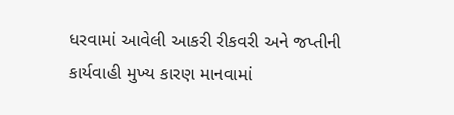ધરવામાં આવેલી આકરી રીકવરી અને જપ્તીની કાર્યવાહી મુખ્ય કારણ માનવામાં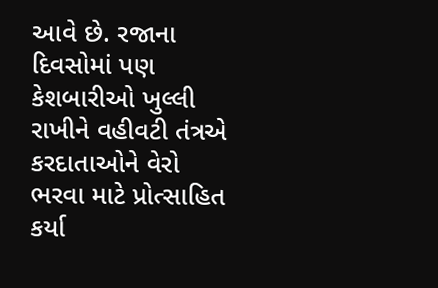આવે છે. રજાના દિવસોમાં પણ કેશબારીઓ ખુલ્લી રાખીને વહીવટી તંત્રએ કરદાતાઓને વેરો ભરવા માટે પ્રોત્સાહિત કર્યા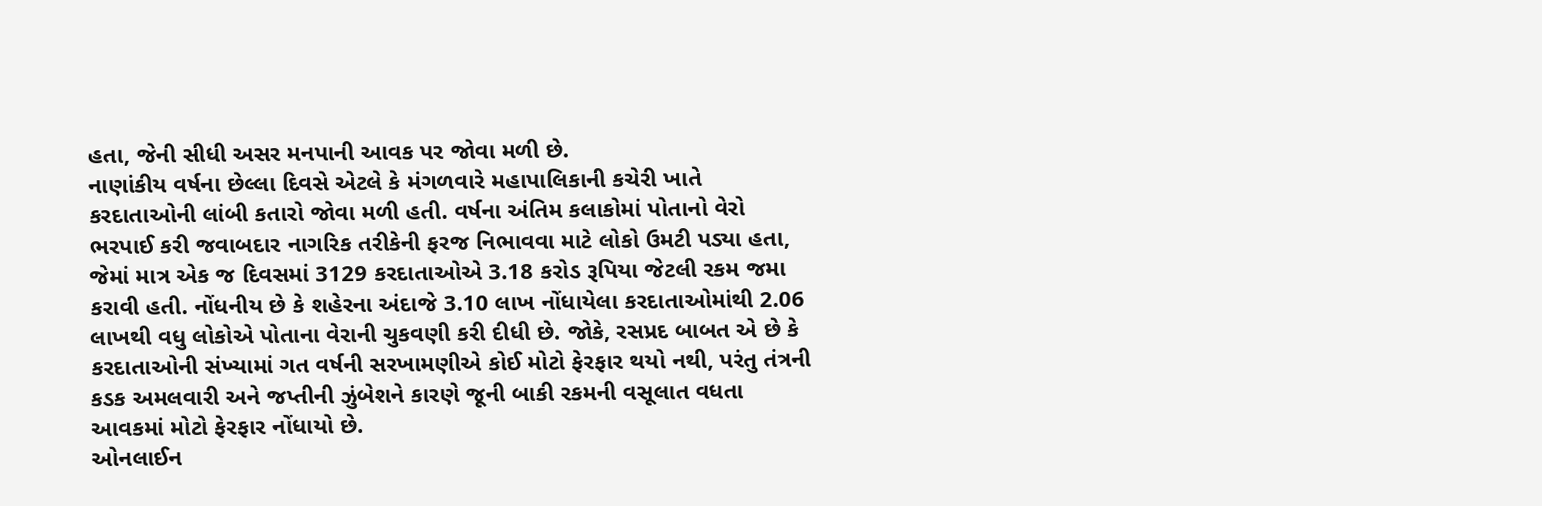હતા, જેની સીધી અસર મનપાની આવક પર જોવા મળી છે.
નાણાંકીય વર્ષના છેલ્લા દિવસે એટલે કે મંગળવારે મહાપાલિકાની કચેરી ખાતે કરદાતાઓની લાંબી કતારો જોવા મળી હતી. વર્ષના અંતિમ કલાકોમાં પોતાનો વેરો ભરપાઈ કરી જવાબદાર નાગરિક તરીકેની ફરજ નિભાવવા માટે લોકો ઉમટી પડ્યા હતા, જેમાં માત્ર એક જ દિવસમાં 3129 કરદાતાઓએ 3.18 કરોડ રૂપિયા જેટલી રકમ જમા કરાવી હતી. નોંધનીય છે કે શહેરના અંદાજે 3.10 લાખ નોંધાયેલા કરદાતાઓમાંથી 2.06 લાખથી વધુ લોકોએ પોતાના વેરાની ચુકવણી કરી દીધી છે. જોકે, રસપ્રદ બાબત એ છે કે કરદાતાઓની સંખ્યામાં ગત વર્ષની સરખામણીએ કોઈ મોટો ફેરફાર થયો નથી, પરંતુ તંત્રની કડક અમલવારી અને જપ્તીની ઝુંબેશને કારણે જૂની બાકી રકમની વસૂલાત વધતા આવકમાં મોટો ફેરફાર નોંધાયો છે.
ઓનલાઈન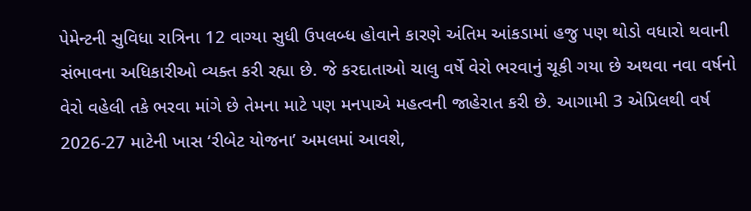પેમેન્ટની સુવિધા રાત્રિના 12 વાગ્યા સુધી ઉપલબ્ધ હોવાને કારણે અંતિમ આંકડામાં હજુ પણ થોડો વધારો થવાની સંભાવના અધિકારીઓ વ્યક્ત કરી રહ્યા છે. જે કરદાતાઓ ચાલુ વર્ષે વેરો ભરવાનું ચૂકી ગયા છે અથવા નવા વર્ષનો વેરો વહેલી તકે ભરવા માંગે છે તેમના માટે પણ મનપાએ મહત્વની જાહેરાત કરી છે. આગામી 3 એપ્રિલથી વર્ષ 2026-27 માટેની ખાસ ‘રીબેટ યોજના’ અમલમાં આવશે,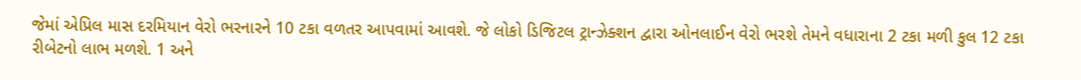જેમાં એપ્રિલ માસ દરમિયાન વેરો ભરનારને 10 ટકા વળતર આપવામાં આવશે. જે લોકો ડિજિટલ ટ્રાન્ઝેક્શન દ્વારા ઓનલાઈન વેરો ભરશે તેમને વધારાના 2 ટકા મળી કુલ 12 ટકા રીબેટનો લાભ મળશે. 1 અને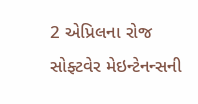2 એપ્રિલના રોજ સોફ્ટવેર મેઇન્ટેનન્સની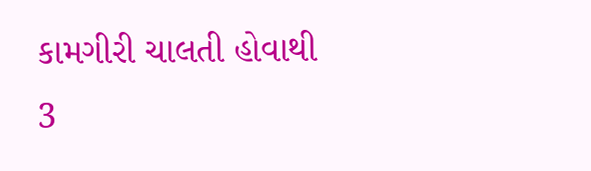કામગીરી ચાલતી હોવાથી 3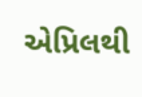એપ્રિલથી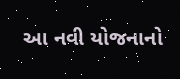આ નવી યોજનાનો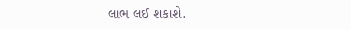લાભ લઈ શકાશે.